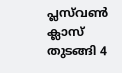പ്ലസ്‌വണ്‍ ക്ലാസ് തുടങ്ങി 4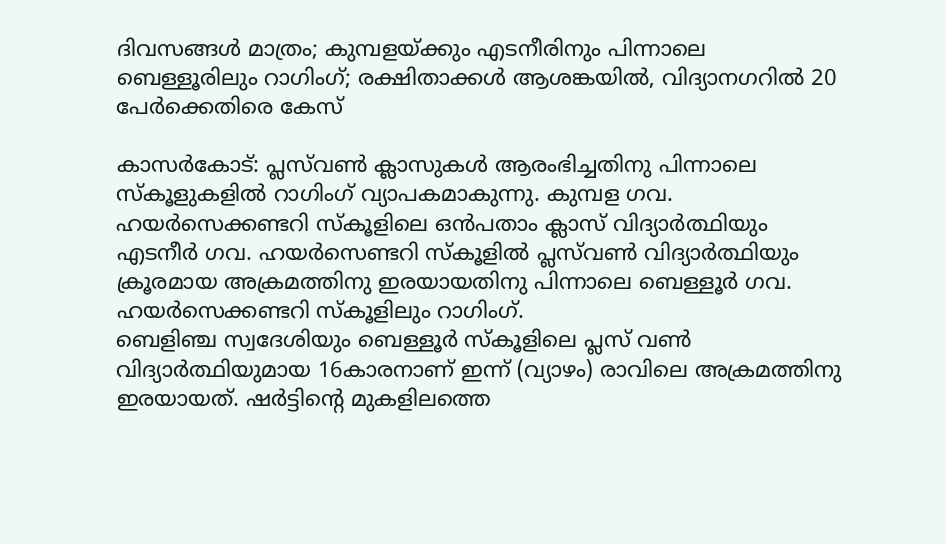ദിവസങ്ങള്‍ മാത്രം; കുമ്പളയ്ക്കും എടനീരിനും പിന്നാലെ ബെള്ളൂരിലും റാഗിംഗ്; രക്ഷിതാക്കള്‍ ആശങ്കയില്‍, വിദ്യാനഗറില്‍ 20 പേര്‍ക്കെതിരെ കേസ്

കാസര്‍കോട്: പ്ലസ്‌വണ്‍ ക്ലാസുകള്‍ ആരംഭിച്ചതിനു പിന്നാലെ സ്‌കൂളുകളില്‍ റാഗിംഗ് വ്യാപകമാകുന്നു. കുമ്പള ഗവ. ഹയര്‍സെക്കണ്ടറി സ്‌കൂളിലെ ഒന്‍പതാം ക്ലാസ് വിദ്യാര്‍ത്ഥിയും എടനീര്‍ ഗവ. ഹയര്‍സെണ്ടറി സ്‌കൂളില്‍ പ്ലസ്‌വണ്‍ വിദ്യാര്‍ത്ഥിയും ക്രൂരമായ അക്രമത്തിനു ഇരയായതിനു പിന്നാലെ ബെള്ളൂര്‍ ഗവ. ഹയര്‍സെക്കണ്ടറി സ്‌കൂളിലും റാഗിംഗ്.
ബെളിഞ്ച സ്വദേശിയും ബെള്ളൂര്‍ സ്‌കൂളിലെ പ്ലസ് വണ്‍ വിദ്യാര്‍ത്ഥിയുമായ 16കാരനാണ് ഇന്ന് (വ്യാഴം) രാവിലെ അക്രമത്തിനു ഇരയായത്. ഷര്‍ട്ടിന്റെ മുകളിലത്തെ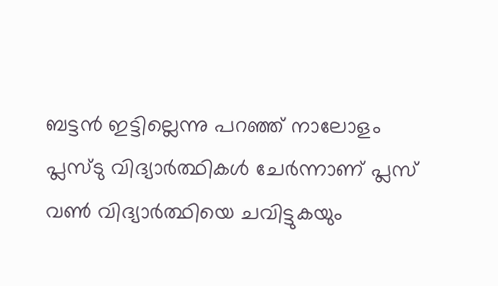ബട്ടന്‍ ഇട്ടില്ലെന്നു പറഞ്ഞ് നാലോളം പ്ലസ്ടു വിദ്യാര്‍ത്ഥികള്‍ ചേര്‍ന്നാണ് പ്ലസ് വണ്‍ വിദ്യാര്‍ത്ഥിയെ ചവിട്ടുകയും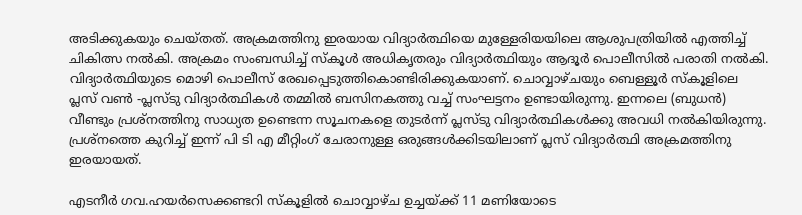അടിക്കുകയും ചെയ്തത്. അക്രമത്തിനു ഇരയായ വിദ്യാര്‍ത്ഥിയെ മുള്ളേരിയയിലെ ആശുപത്രിയില്‍ എത്തിച്ച് ചികിത്സ നല്‍കി. അക്രമം സംബന്ധിച്ച് സ്‌കൂള്‍ അധികൃതരും വിദ്യാര്‍ത്ഥിയും ആദൂര്‍ പൊലീസില്‍ പരാതി നല്‍കി. വിദ്യാര്‍ത്ഥിയുടെ മൊഴി പൊലീസ് രേഖപ്പെടുത്തികൊണ്ടിരിക്കുകയാണ്. ചൊവ്വാഴ്ചയും ബെള്ളൂര്‍ സ്‌കൂളിലെ പ്ലസ് വണ്‍ -പ്ലസ്ടു വിദ്യാര്‍ത്ഥികള്‍ തമ്മില്‍ ബസിനകത്തു വച്ച് സംഘട്ടനം ഉണ്ടായിരുന്നു. ഇന്നലെ (ബുധന്‍) വീണ്ടും പ്രശ്‌നത്തിനു സാധ്യത ഉണ്ടെന്ന സൂചനകളെ തുടര്‍ന്ന് പ്ലസ്ടു വിദ്യാര്‍ത്ഥികള്‍ക്കു അവധി നല്‍കിയിരുന്നു. പ്രശ്‌നത്തെ കുറിച്ച് ഇന്ന് പി ടി എ മീറ്റിംഗ് ചേരാനുള്ള ഒരുങ്ങള്‍ക്കിടയിലാണ് പ്ലസ് വിദ്യാര്‍ത്ഥി അക്രമത്തിനു ഇരയായത്.

എടനീര്‍ ഗവ.ഹയര്‍സെക്കണ്ടറി സ്‌കൂളില്‍ ചൊവ്വാഴ്ച ഉച്ചയ്ക്ക് 11 മണിയോടെ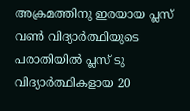അക്രമത്തിനു ഇരയായ പ്ലസ് വണ്‍ വിദ്യാര്‍ത്ഥിയുടെ പരാതിയില്‍ പ്ലസ് ടു വിദ്യാര്‍ത്ഥികളായ 20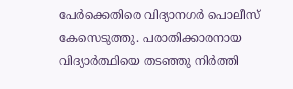പേര്‍ക്കെതിരെ വിദ്യാനഗർ പൊലീസ് കേസെടുത്തു. പരാതിക്കാരനായ വിദ്യാര്‍ത്ഥിയെ തടഞ്ഞു നിര്‍ത്തി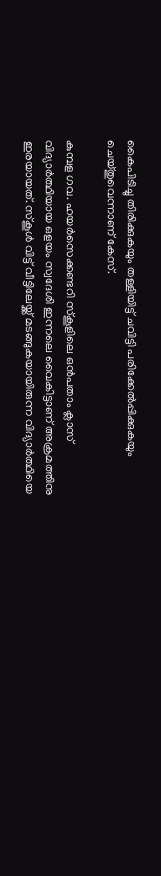കൈപിടിച്ചു തിരിക്കുകയും തള്ളിയിട്ട് ചവിട്ടി പരിക്കേല്‍പ്പിക്കുകയും ചെയ്തുവെന്നാണ് കേസ്.

കുമ്പള ഗവ. ഹയര്‍സെക്കണ്ടറി സ്‌കൂളിലെ ഒന്‍പതാം ക്ലാസ് വിദ്യാര്‍ത്ഥിയായ ഒളയം സ്വദേശി ഇന്നലെ വൈകിട്ടാണ് അക്രമത്തിനു ഇരയായത്. സ്‌കൂള്‍ വിട്ട് വീട്ടിലേയ്ക്ക് മടങ്ങുകയായിരുന്ന വിദ്യാര്‍ത്ഥിയെ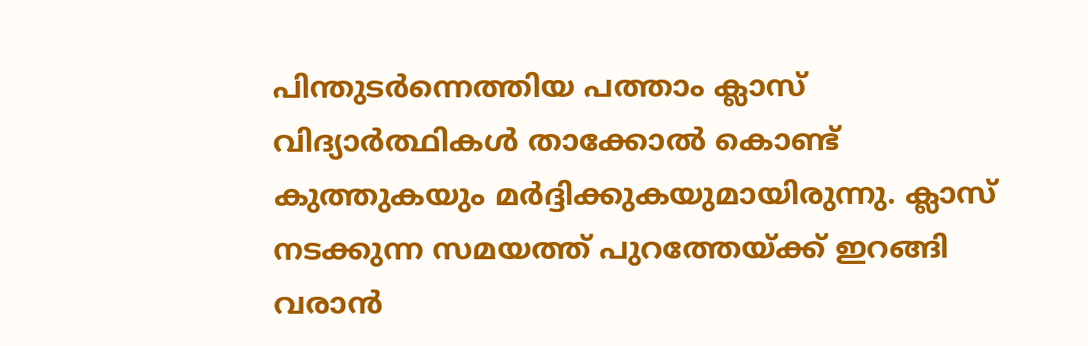പിന്തുടര്‍ന്നെത്തിയ പത്താം ക്ലാസ് വിദ്യാര്‍ത്ഥികള്‍ താക്കോല്‍ കൊണ്ട് കുത്തുകയും മര്‍ദ്ദിക്കുകയുമായിരുന്നു. ക്ലാസ് നടക്കുന്ന സമയത്ത് പുറത്തേയ്ക്ക് ഇറങ്ങി വരാന്‍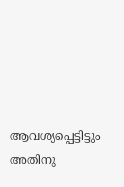ആവശ്യപ്പെട്ടിട്ടും അതിനു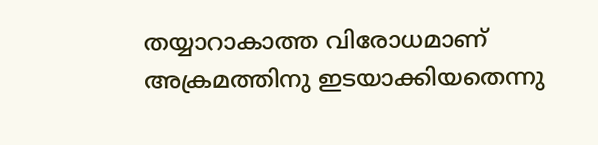തയ്യാറാകാത്ത വിരോധമാണ് അക്രമത്തിനു ഇടയാക്കിയതെന്നു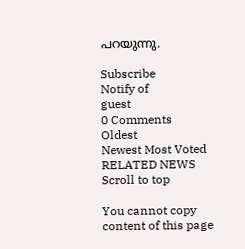പറയുന്നു.

Subscribe
Notify of
guest
0 Comments
Oldest
Newest Most Voted
RELATED NEWS
Scroll to top

You cannot copy content of this page